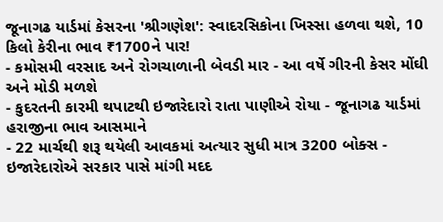જૂનાગઢ યાર્ડમાં કેસરના 'શ્રીગણેશ': સ્વાદરસિકોના ખિસ્સા હળવા થશે, 10 કિલો કેરીના ભાવ ₹1700ને પાર!
- કમોસમી વરસાદ અને રોગચાળાની બેવડી માર - આ વર્ષે ગીરની કેસર મોંઘી અને મોડી મળશે
- કુદરતની કારમી થપાટથી ઇજારેદારો રાતા પાણીએ રોયા - જૂનાગઢ યાર્ડમાં હરાજીના ભાવ આસમાને
- 22 માર્ચથી શરૂ થયેલી આવકમાં અત્યાર સુધી માત્ર 3200 બોક્સ - ઇજારેદારોએ સરકાર પાસે માંગી મદદ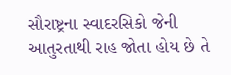સૌરાષ્ટ્રના સ્વાદરસિકો જેની આતુરતાથી રાહ જોતા હોય છે તે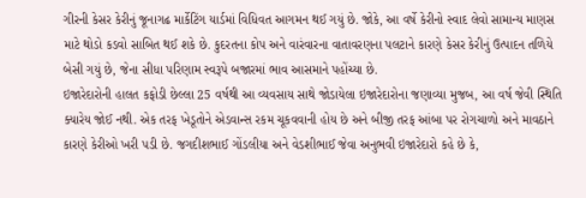ગીરની કેસર કેરીનું જૂનાગઢ માર્કેટિંગ યાર્ડમાં વિધિવત આગમન થઈ ગયું છે. જોકે, આ વર્ષે કેરીનો સ્વાદ લેવો સામાન્ય માણસ માટે થોડો કડવો સાબિત થઈ શકે છે. કુદરતના કોપ અને વારંવારના વાતાવરણના પલટાને કારણે કેસર કેરીનું ઉત્પાદન તળિયે બેસી ગયું છે, જેના સીધા પરિણામ સ્વરૂપે બજારમાં ભાવ આસમાને પહોંચ્યા છે.
ઇજારેદારોની હાલત કફોડી છેલ્લા 25 વર્ષથી આ વ્યવસાય સાથે જોડાયેલા ઇજારેદારોના જણાવ્યા મુજબ, આ વર્ષ જેવી સ્થિતિ ક્યારેય જોઈ નથી. એક તરફ ખેડૂતોને એડવાન્સ રકમ ચૂકવવાની હોય છે અને બીજી તરફ આંબા પર રોગચાળો અને માવઠાને કારણે કેરીઓ ખરી પડી છે. જગદીશભાઈ ગોંડલીયા અને વેડશીભાઈ જેવા અનુભવી ઇજારેદારો કહે છે કે,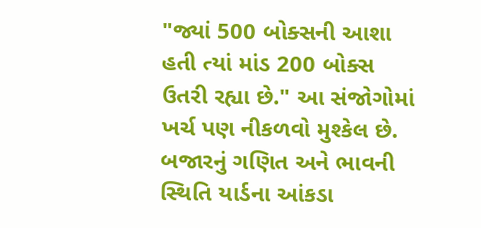"જ્યાં 500 બોક્સની આશા હતી ત્યાં માંડ 200 બોક્સ ઉતરી રહ્યા છે." આ સંજોગોમાં ખર્ચ પણ નીકળવો મુશ્કેલ છે.
બજારનું ગણિત અને ભાવની સ્થિતિ યાર્ડના આંકડા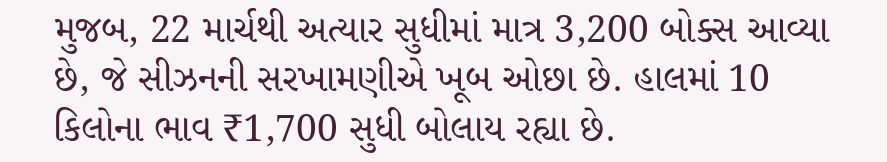મુજબ, 22 માર્ચથી અત્યાર સુધીમાં માત્ર 3,200 બોક્સ આવ્યા છે, જે સીઝનની સરખામણીએ ખૂબ ઓછા છે. હાલમાં 10 કિલોના ભાવ ₹1,700 સુધી બોલાય રહ્યા છે.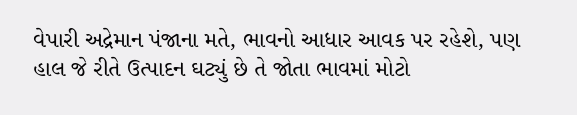વેપારી અદ્રેમાન પંજાના મતે, ભાવનો આધાર આવક પર રહેશે, પણ હાલ જે રીતે ઉત્પાદન ઘટ્યું છે તે જોતા ભાવમાં મોટો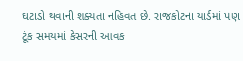ઘટાડો થવાની શક્યતા નહિવત છે. રાજકોટના યાર્ડમાં પણ ટૂંક સમયમાં કેસરની આવક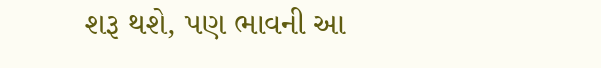શરૂ થશે, પણ ભાવની આ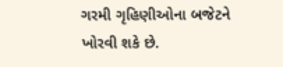ગરમી ગૃહિણીઓના બજેટને ખોરવી શકે છે.